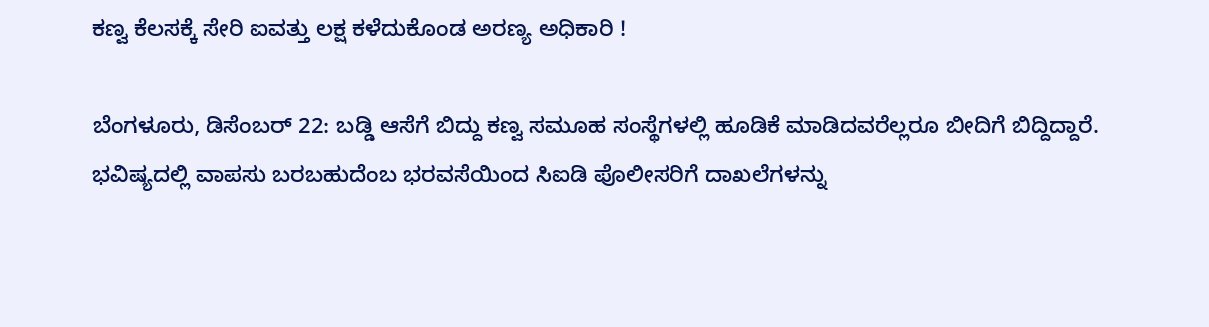ಕಣ್ವ ಕೆಲಸಕ್ಕೆ ಸೇರಿ ಐವತ್ತು ಲಕ್ಷ ಕಳೆದುಕೊಂಡ ಅರಣ್ಯ ಅಧಿಕಾರಿ !

ಬೆಂಗಳೂರು, ಡಿಸೆಂಬರ್ 22: ಬಡ್ಡಿ ಆಸೆಗೆ ಬಿದ್ದು ಕಣ್ವ ಸಮೂಹ ಸಂಸ್ಥೆಗಳಲ್ಲಿ ಹೂಡಿಕೆ ಮಾಡಿದವರೆಲ್ಲರೂ ಬೀದಿಗೆ ಬಿದ್ದಿದ್ದಾರೆ. ಭವಿಷ್ಯದಲ್ಲಿ ವಾಪಸು ಬರಬಹುದೆಂಬ ಭರವಸೆಯಿಂದ ಸಿಐಡಿ ಪೊಲೀಸರಿಗೆ ದಾಖಲೆಗಳನ್ನು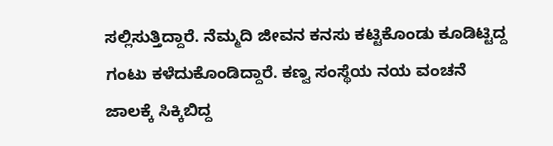ಸಲ್ಲಿಸುತ್ತಿದ್ದಾರೆ. ನೆಮ್ಮದಿ ಜೀವನ ಕನಸು ಕಟ್ಟಿಕೊಂಡು ಕೂಡಿಟ್ಟಿದ್ದ ಗಂಟು ಕಳೆದುಕೊಂಡಿದ್ದಾರೆ. ಕಣ್ವ ಸಂಸ್ಥೆಯ ನಯ ವಂಚನೆ ಜಾಲಕ್ಕೆ ಸಿಕ್ಕಿಬಿದ್ದ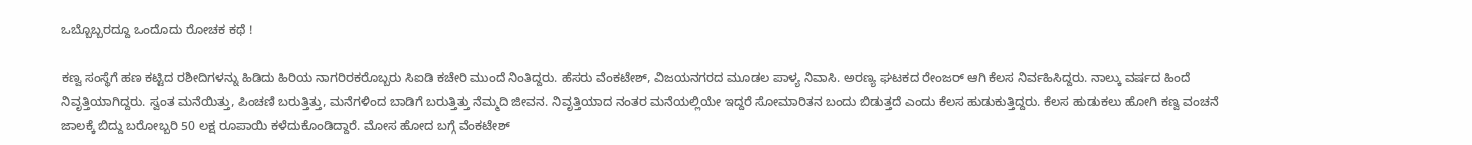ಒಬ್ಬೊಬ್ಬರದ್ದೂ ಒಂದೊದು ರೋಚಕ ಕಥೆ !

ಕಣ್ವ ಸಂಸ್ಥೆಗೆ ಹಣ ಕಟ್ಟಿದ ರಶೀದಿಗಳನ್ನು ಹಿಡಿದು ಹಿರಿಯ ನಾಗರಿರಕರೊಬ್ಬರು ಸಿಐಡಿ ಕಚೇರಿ ಮುಂದೆ ನಿಂತಿದ್ದರು. ಹೆಸರು ವೆಂಕಟೇಶ್, ವಿಜಯನಗರದ ಮೂಡಲ ಪಾಳ್ಯ ನಿವಾಸಿ. ಅರಣ್ಯ ಘಟಕದ ರೇಂಜರ್ ಆಗಿ ಕೆಲಸ ನಿರ್ವಹಿಸಿದ್ದರು. ನಾಲ್ಕು ವರ್ಷದ ಹಿಂದೆ ನಿವೃತ್ತಿಯಾಗಿದ್ದರು. ಸ್ವಂತ ಮನೆಯಿತ್ತು, ಪಿಂಚಣಿ ಬರುತ್ತಿತ್ತು, ಮನೆಗಳಿಂದ ಬಾಡಿಗೆ ಬರುತ್ತಿತ್ತು ನೆಮ್ಮದಿ ಜೀವನ. ನಿವೃತ್ತಿಯಾದ ನಂತರ ಮನೆಯಲ್ಲಿಯೇ ಇದ್ದರೆ ಸೋಮಾರಿತನ ಬಂದು ಬಿಡುತ್ತದೆ ಎಂದು ಕೆಲಸ ಹುಡುಕುತ್ತಿದ್ದರು. ಕೆಲಸ ಹುಡುಕಲು ಹೋಗಿ ಕಣ್ವ ವಂಚನೆ ಜಾಲಕ್ಕೆ ಬಿದ್ದು ಬರೋಬ್ಬರಿ 50 ಲಕ್ಷ ರೂಪಾಯಿ ಕಳೆದುಕೊಂಡಿದ್ದಾರೆ. ಮೋಸ ಹೋದ ಬಗ್ಗೆ ವೆಂಕಟೇಶ್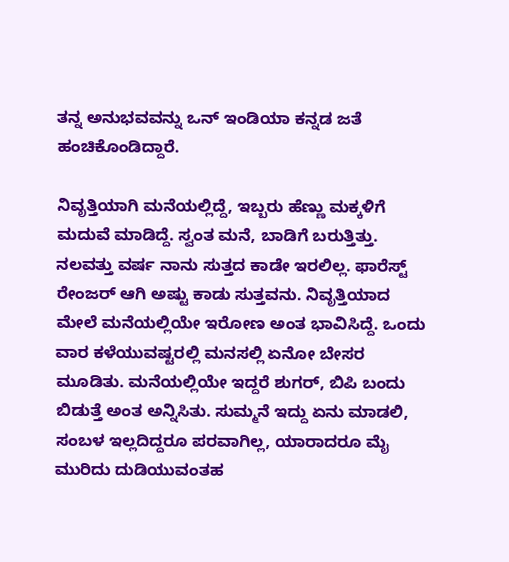ತನ್ನ ಅನುಭವವನ್ನು ಒನ್ ಇಂಡಿಯಾ ಕನ್ನಡ ಜತೆ ಹಂಚಿಕೊಂಡಿದ್ದಾರೆ.

ನಿವೃತ್ತಿಯಾಗಿ ಮನೆಯಲ್ಲಿದ್ದೆ, ಇಬ್ಬರು ಹೆಣ್ಣು ಮಕ್ಕಳಿಗೆ ಮದುವೆ ಮಾಡಿದ್ದೆ. ಸ್ವಂತ ಮನೆ, ಬಾಡಿಗೆ ಬರುತ್ತಿತ್ತು. ನಲವತ್ತು ವರ್ಷ ನಾನು ಸುತ್ತದ ಕಾಡೇ ಇರಲಿಲ್ಲ. ಫಾರೆಸ್ಟ್ ರೇಂಜರ್ ಆಗಿ ಅಷ್ಟು ಕಾಡು ಸುತ್ತವನು. ನಿವೃತ್ತಿಯಾದ ಮೇಲೆ ಮನೆಯಲ್ಲಿಯೇ ಇರೋಣ ಅಂತ ಭಾವಿಸಿದ್ದೆ. ಒಂದು ವಾರ ಕಳೆಯುವಷ್ಟರಲ್ಲಿ ಮನಸಲ್ಲಿ ಏನೋ ಬೇಸರ ಮೂಡಿತು. ಮನೆಯಲ್ಲಿಯೇ ಇದ್ದರೆ ಶುಗರ್, ಬಿಪಿ ಬಂದು ಬಿಡುತ್ತೆ ಅಂತ ಅನ್ನಿಸಿತು. ಸುಮ್ಮನೆ ಇದ್ದು ಏನು ಮಾಡಲಿ, ಸಂಬಳ ಇಲ್ಲದಿದ್ದರೂ ಪರವಾಗಿಲ್ಲ, ಯಾರಾದರೂ ಮೈ ಮುರಿದು ದುಡಿಯುವಂತಹ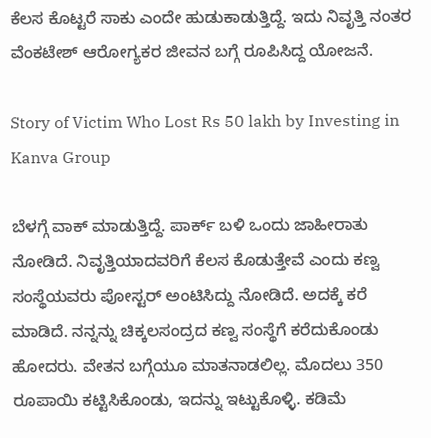ಕೆಲಸ ಕೊಟ್ಟರೆ ಸಾಕು ಎಂದೇ ಹುಡುಕಾಡುತ್ತಿದ್ದೆ. ಇದು ನಿವೃತ್ತಿ ನಂತರ ವೆಂಕಟೇಶ್ ಆರೋಗ್ಯಕರ ಜೀವನ ಬಗ್ಗೆ ರೂಪಿಸಿದ್ದ ಯೋಜನೆ.

Story of Victim Who Lost Rs 50 lakh by Investing in Kanva Group

ಬೆಳಗ್ಗೆ ವಾಕ್ ಮಾಡುತ್ತಿದ್ದೆ. ಪಾರ್ಕ್ ಬಳಿ ಒಂದು ಜಾಹೀರಾತು ನೋಡಿದೆ. ನಿವೃತ್ತಿಯಾದವರಿಗೆ ಕೆಲಸ ಕೊಡುತ್ತೇವೆ ಎಂದು ಕಣ್ವ ಸಂಸ್ಥೆಯವರು ಪೋಸ್ಟರ್ ಅಂಟಿಸಿದ್ದು ನೋಡಿದೆ. ಅದಕ್ಕೆ ಕರೆ ಮಾಡಿದೆ. ನನ್ನನ್ನು ಚಿಕ್ಕಲಸಂದ್ರದ ಕಣ್ವ ಸಂಸ್ಥೆಗೆ ಕರೆದುಕೊಂಡು ಹೋದರು. ವೇತನ ಬಗ್ಗೆಯೂ ಮಾತನಾಡಲಿಲ್ಲ. ಮೊದಲು 350 ರೂಪಾಯಿ ಕಟ್ಟಿಸಿಕೊಂಡು, ಇದನ್ನು ಇಟ್ಟುಕೊಳ್ಳಿ. ಕಡಿಮೆ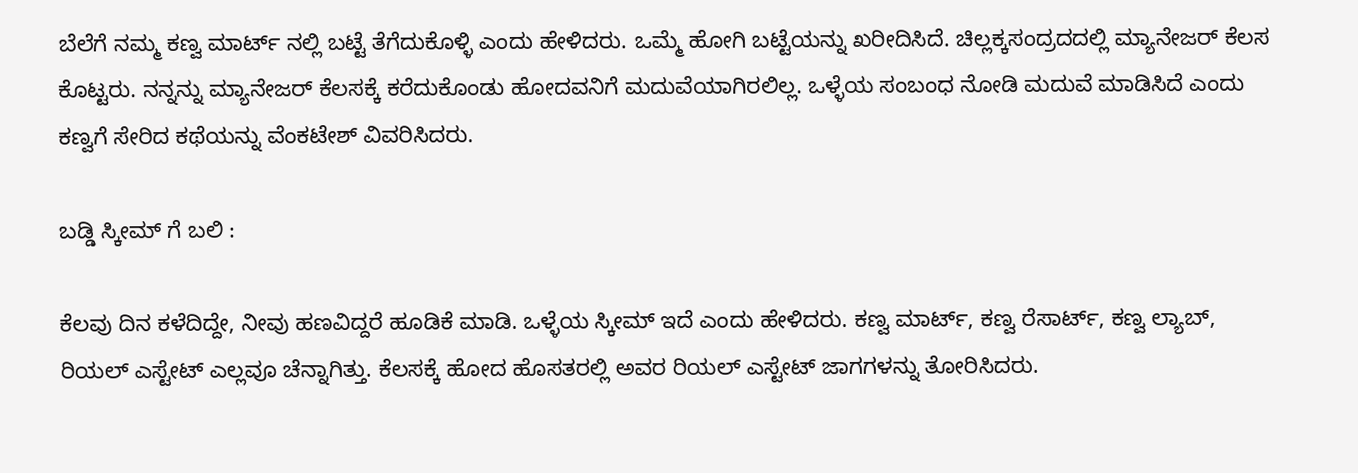ಬೆಲೆಗೆ ನಮ್ಮ ಕಣ್ವ ಮಾರ್ಟ್ ನಲ್ಲಿ ಬಟ್ಟೆ ತೆಗೆದುಕೊಳ್ಳಿ ಎಂದು ಹೇಳಿದರು. ಒಮ್ಮೆ ಹೋಗಿ ಬಟ್ಟೆಯನ್ನು ಖರೀದಿಸಿದೆ. ಚಿಲ್ಲಕ್ಕಸಂದ್ರದದಲ್ಲಿ ಮ್ಯಾನೇಜರ್ ಕೆಲಸ ಕೊಟ್ಟರು. ನನ್ನನ್ನು ಮ್ಯಾನೇಜರ್ ಕೆಲಸಕ್ಕೆ ಕರೆದುಕೊಂಡು ಹೋದವನಿಗೆ ಮದುವೆಯಾಗಿರಲಿಲ್ಲ. ಒಳ್ಳೆಯ ಸಂಬಂಧ ನೋಡಿ ಮದುವೆ ಮಾಡಿಸಿದೆ ಎಂದು ಕಣ್ವಗೆ ಸೇರಿದ ಕಥೆಯನ್ನು ವೆಂಕಟೇಶ್ ವಿವರಿಸಿದರು.

ಬಡ್ಡಿ ಸ್ಕೀಮ್ ಗೆ ಬಲಿ :

ಕೆಲವು ದಿನ ಕಳೆದಿದ್ದೇ, ನೀವು ಹಣವಿದ್ದರೆ ಹೂಡಿಕೆ ಮಾಡಿ. ಒಳ್ಳೆಯ ಸ್ಕೀಮ್ ಇದೆ ಎಂದು ಹೇಳಿದರು. ಕಣ್ವ ಮಾರ್ಟ್, ಕಣ್ವ ರೆಸಾರ್ಟ್, ಕಣ್ವ ಲ್ಯಾಬ್, ರಿಯಲ್ ಎಸ್ಟೇಟ್ ಎಲ್ಲವೂ ಚೆನ್ನಾಗಿತ್ತು. ಕೆಲಸಕ್ಕೆ ಹೋದ ಹೊಸತರಲ್ಲಿ ಅವರ ರಿಯಲ್ ಎಸ್ಟೇಟ್ ಜಾಗಗಳನ್ನು ತೋರಿಸಿದರು.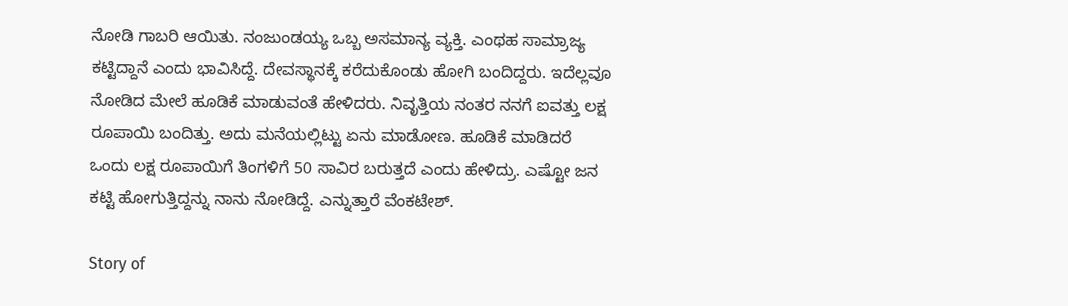ನೋಡಿ ಗಾಬರಿ ಆಯಿತು. ನಂಜುಂಡಯ್ಯ ಒಬ್ಬ ಅಸಮಾನ್ಯ ವ್ಯಕ್ತಿ. ಎಂಥಹ ಸಾಮ್ರಾಜ್ಯ ಕಟ್ಟಿದ್ದಾನೆ ಎಂದು ಭಾವಿಸಿದ್ದೆ. ದೇವಸ್ಥಾನಕ್ಕೆ ಕರೆದುಕೊಂಡು ಹೋಗಿ ಬಂದಿದ್ದರು. ಇದೆಲ್ಲವೂ ನೋಡಿದ ಮೇಲೆ ಹೂಡಿಕೆ ಮಾಡುವಂತೆ ಹೇಳಿದರು. ನಿವೃತ್ತಿಯ ನಂತರ ನನಗೆ ಐವತ್ತು ಲಕ್ಷ ರೂಪಾಯಿ ಬಂದಿತ್ತು. ಅದು ಮನೆಯಲ್ಲಿಟ್ಟು ಏನು ಮಾಡೋಣ. ಹೂಡಿಕೆ ಮಾಡಿದರೆ ಒಂದು ಲಕ್ಷ ರೂಪಾಯಿಗೆ ತಿಂಗಳಿಗೆ 50 ಸಾವಿರ ಬರುತ್ತದೆ ಎಂದು ಹೇಳಿದ್ರು. ಎಷ್ಟೋ ಜನ ಕಟ್ಟಿ ಹೋಗುತ್ತಿದ್ದನ್ನು ನಾನು ನೋಡಿದ್ದೆ. ಎನ್ನುತ್ತಾರೆ ವೆಂಕಟೇಶ್.

Story of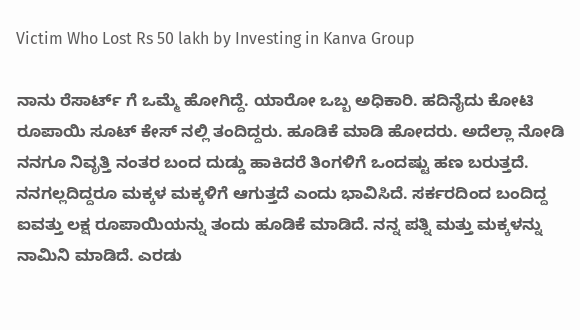Victim Who Lost Rs 50 lakh by Investing in Kanva Group

ನಾನು ರೆಸಾರ್ಟ್ ಗೆ ಒಮ್ಮೆ ಹೋಗಿದ್ದೆ. ಯಾರೋ ಒಬ್ಬ ಅಧಿಕಾರಿ. ಹದಿನೈದು ಕೋಟಿ ರೂಪಾಯಿ ಸೂಟ್ ಕೇಸ್ ನಲ್ಲಿ ತಂದಿದ್ದರು. ಹೂಡಿಕೆ ಮಾಡಿ ಹೋದರು. ಅದೆಲ್ಲಾ ನೋಡಿ ನನಗೂ ನಿವೃತ್ತಿ ನಂತರ ಬಂದ ದುಡ್ಡು ಹಾಕಿದರೆ ತಿಂಗಳಿಗೆ ಒಂದಷ್ಟು ಹಣ ಬರುತ್ತದೆ. ನನಗಲ್ಲದಿದ್ದರೂ ಮಕ್ಕಳ ಮಕ್ಕಳಿಗೆ ಆಗುತ್ತದೆ ಎಂದು ಭಾವಿಸಿದೆ. ಸರ್ಕರದಿಂದ ಬಂದಿದ್ದ ಐವತ್ತು ಲಕ್ಷ ರೂಪಾಯಿಯನ್ನು ತಂದು ಹೂಡಿಕೆ ಮಾಡಿದೆ. ನನ್ನ ಪತ್ನಿ ಮತ್ತು ಮಕ್ಕಳನ್ನು ನಾಮಿನಿ ಮಾಡಿದೆ. ಎರಡು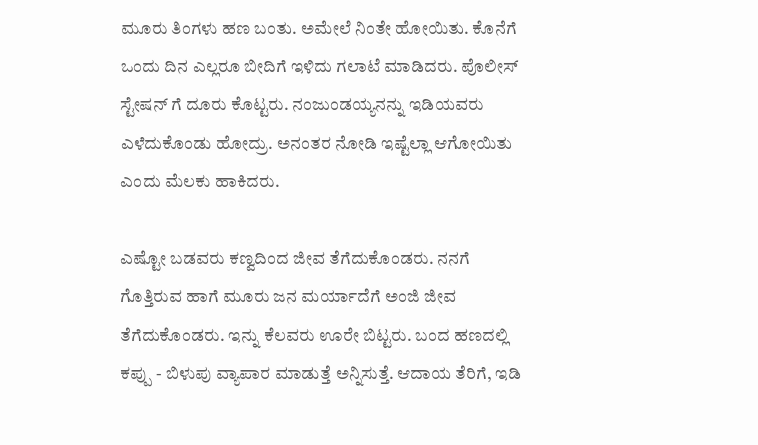ಮೂರು ತಿಂಗಳು ಹಣ ಬಂತು. ಅಮೇಲೆ ನಿಂತೇ ಹೋಯಿತು. ಕೊನೆಗೆ ಒಂದು ದಿನ ಎಲ್ಲರೂ ಬೀದಿಗೆ ಇಳಿದು ಗಲಾಟೆ ಮಾಡಿದರು. ಪೊಲೀಸ್ ಸ್ಟೇಷನ್ ಗೆ ದೂರು ಕೊಟ್ಟರು. ನಂಜುಂಡಯ್ಯನನ್ನು ಇಡಿಯವರು ಎಳೆದುಕೊಂಡು ಹೋದ್ರು. ಅನಂತರ ನೋಡಿ ಇಷ್ಟೆಲ್ಲಾ ಆಗೋಯಿತು ಎಂದು ಮೆಲಕು ಹಾಕಿದರು.

ಎಷ್ಟೋ ಬಡವರು ಕಣ್ವದಿಂದ ಜೀವ ತೆಗೆದುಕೊಂಡರು. ನನಗೆ ಗೊತ್ತಿರುವ ಹಾಗೆ ಮೂರು ಜನ ಮರ್ಯಾದೆಗೆ ಅಂಜಿ ಜೀವ ತೆಗೆದುಕೊಂಡರು. ಇನ್ನು ಕೆಲವರು ಊರೇ ಬಿಟ್ಟರು. ಬಂದ ಹಣದಲ್ಲಿ ಕಪ್ಪು - ಬಿಳುಪು ವ್ಯಾಪಾರ ಮಾಡುತ್ತೆ ಅನ್ನಿಸುತ್ತೆ. ಆದಾಯ ತೆರಿಗೆ, ಇಡಿ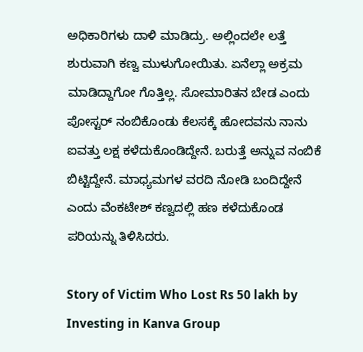ಅಧಿಕಾರಿಗಳು ದಾಳಿ ಮಾಡಿದ್ರು. ಅಲ್ಲಿಂದಲೇ ಲತ್ತೆ ಶುರುವಾಗಿ ಕಣ್ವ ಮುಳುಗೋಯಿತು. ಏನೆಲ್ಲಾ ಅಕ್ರಮ ಮಾಡಿದ್ದಾಗೋ ಗೊತ್ತಿಲ್ಲ. ಸೋಮಾರಿತನ ಬೇಡ ಎಂದು ಪೋಸ್ಟರ್ ನಂಬಿಕೊಂಡು ಕೆಲಸಕ್ಕೆ ಹೋದವನು ನಾನು ಐವತ್ತು ಲಕ್ಷ ಕಳೆದುಕೊಂಡಿದ್ದೇನೆ. ಬರುತ್ತೆ ಅನ್ನುವ ನಂಬಿಕೆ ಬಿಟ್ಟಿದ್ದೇನೆ. ಮಾಧ್ಯಮಗಳ ವರದಿ ನೋಡಿ ಬಂದಿದ್ದೇನೆ ಎಂದು ವೆಂಕಟೇಶ್ ಕಣ್ವದಲ್ಲಿ ಹಣ ಕಳೆದುಕೊಂಡ ಪರಿಯನ್ನು ತಿಳಿಸಿದರು.

Story of Victim Who Lost Rs 50 lakh by Investing in Kanva Group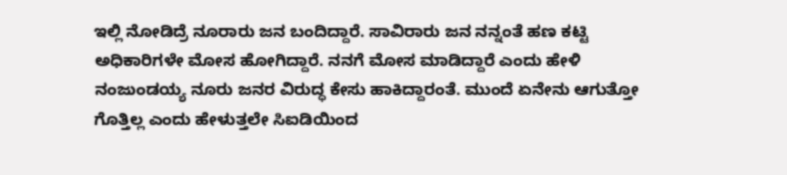ಇಲ್ಲಿ ನೋಡಿದ್ರೆ ನೂರಾರು ಜನ ಬಂದಿದ್ದಾರೆ. ಸಾವಿರಾರು ಜನ ನನ್ನಂತೆ ಹಣ ಕಟ್ಟಿ ಅಧಿಕಾರಿಗಳೇ ಮೋಸ ಹೋಗಿದ್ದಾರೆ. ನನಗೆ ಮೋಸ ಮಾಡಿದ್ದಾರೆ ಎಂದು ಹೇಳಿ ನಂಜುಂಡಯ್ಯ ನೂರು ಜನರ ವಿರುದ್ಧ ಕೇಸು ಹಾಕಿದ್ದಾರಂತೆ. ಮುಂದೆ ಏನೇನು ಆಗುತ್ತೋ ಗೊತ್ತಿಲ್ಲ ಎಂದು ಹೇಳುತ್ತಲೇ ಸಿಐಡಿಯಿಂದ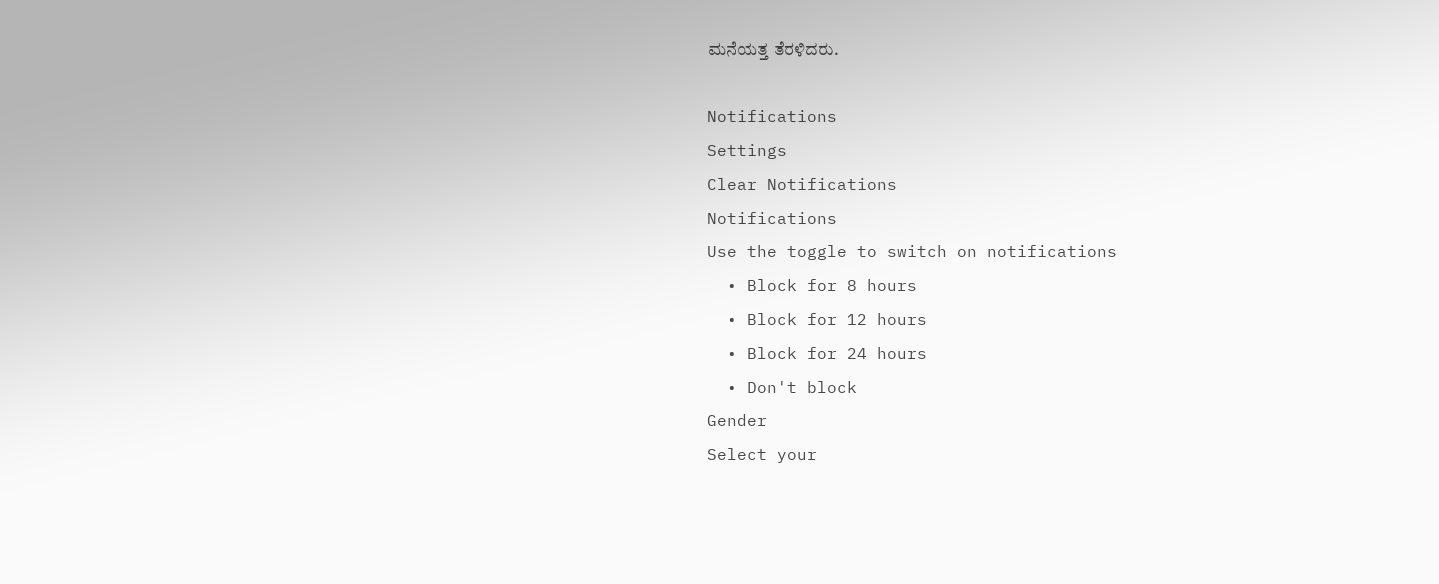ಮನೆಯತ್ತ ತೆರಳಿದರು.

Notifications
Settings
Clear Notifications
Notifications
Use the toggle to switch on notifications
  • Block for 8 hours
  • Block for 12 hours
  • Block for 24 hours
  • Don't block
Gender
Select your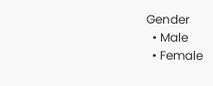Gender
  • Male
  • Female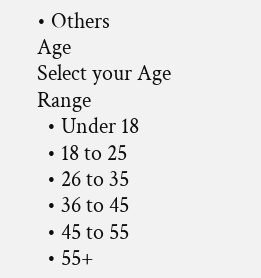• Others
Age
Select your Age Range
  • Under 18
  • 18 to 25
  • 26 to 35
  • 36 to 45
  • 45 to 55
  • 55+